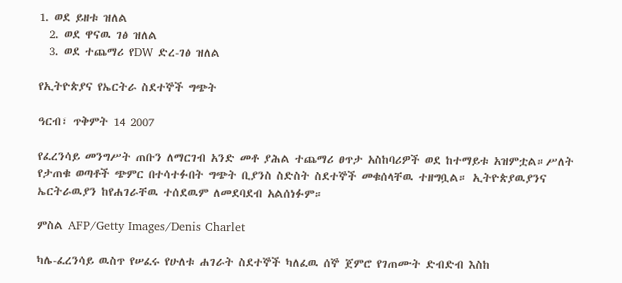1. ወደ ይዘቱ ዝለል
  2. ወደ ዋናዉ ገፅ ዝለል
  3. ወደ ተጨማሪ የDW ድረ-ገፅ ዝለል

የኢትዮጵያና የኤርትራ ስደተኞች ግጭት

ዓርብ፣ ጥቅምት 14 2007

የፈረንሳይ መንግሥት ጠቡን ለማርገብ አንድ መቶ ያሕል ተጨማሪ ፀጥታ አስከባሪዎች ወደ ከተማይቱ አዝምቷል።ሥለት የታጠቁ ወጣቶች ጭምር በተሳተፉበት ግጭት ቢያንስ ስድስት ስደተኞች መቁሰላቸዉ ተዘግቧል። ኢትዮጵያዉያንና ኤርትራዉያን ከየሐገራቸዉ ተሰደዉም ለመደባደብ አልሰነፉም።

ምስል AFP/Getty Images/Denis Charlet

ካሌ-ፈረንሳይ ዉስጥ የሠፈሩ የሁለቱ ሐገራት ስደተኞች ካለፈዉ ሰኞ ጀምሮ የገጠሙት ድብድብ እስከ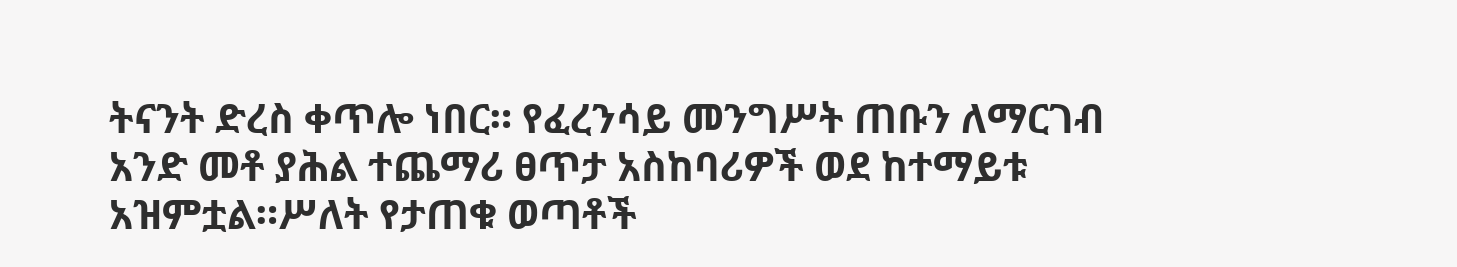ትናንት ድረስ ቀጥሎ ነበር። የፈረንሳይ መንግሥት ጠቡን ለማርገብ አንድ መቶ ያሕል ተጨማሪ ፀጥታ አስከባሪዎች ወደ ከተማይቱ አዝምቷል።ሥለት የታጠቁ ወጣቶች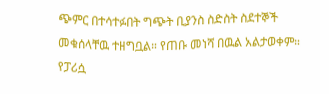ጭምር በተሳተፉበት ግጭት ቢያንስ ስድስት ስደተኞች መቁሰላቸዉ ተዘግቧል። የጠቡ መነሻ በዉል አልታወቀም። የፓሪሷ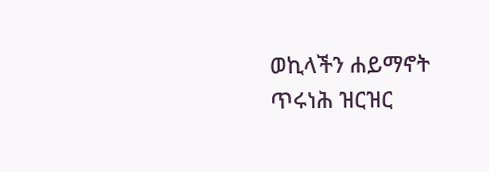ወኪላችን ሐይማኖት ጥሩነሕ ዝርዝር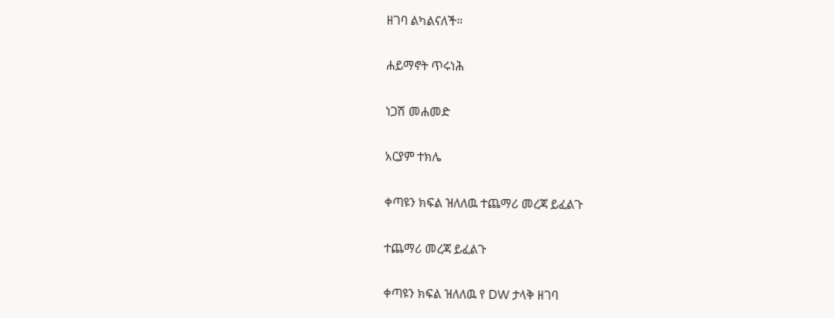ዘገባ ልካልናለች።

ሐይማኖት ጥሩነሕ

ነጋሽ መሐመድ

አርያም ተክሌ

ቀጣዩን ክፍል ዝለለዉ ተጨማሪ መረጃ ይፈልጉ

ተጨማሪ መረጃ ይፈልጉ

ቀጣዩን ክፍል ዝለለዉ የ DW ታላቅ ዘገባ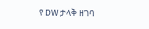የ DW ታላቅ ዘገባ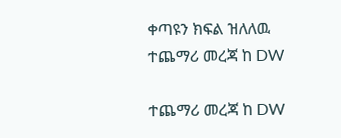ቀጣዩን ክፍል ዝለለዉ ተጨማሪ መረጃ ከ DW

ተጨማሪ መረጃ ከ DW